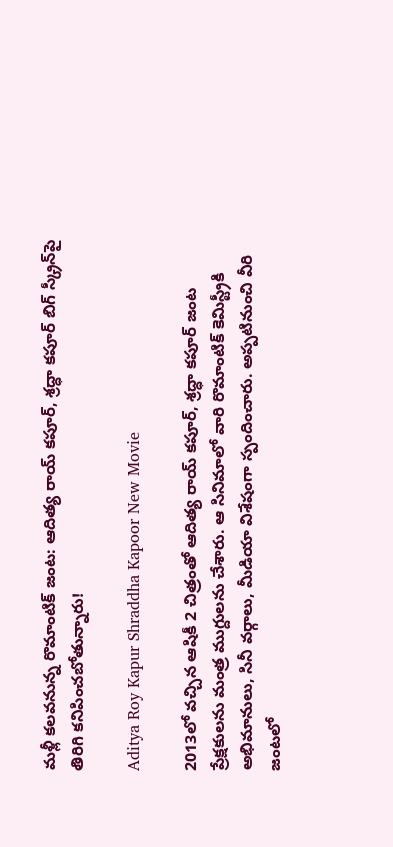మళ్లీ కలవనున్న రొమాంటిక్ జంట: ఆదిత్య రాయ్ కపూర్, శ్రద్ధా కపూర్ బిగ్ స్క్రీన్‌పై తిరిగి కనిపించబోతున్నారు!

Aditya Roy Kapur Shraddha Kapoor New Movie

2013లో వచ్చిన ఆషికీ 2 చిత్రంతో ఆదిత్య రాయ్ కపూర్, శ్రద్ధా కపూర్ జంట ప్రేక్షకులను మంత్ర ముగ్దులను చేశారు. ఆ సినిమాలో వారి రొమాంటిక్ కెమిస్ట్రీకి అభిమానులు, సినీ వర్గాలు, మీడియా విశేషంగా స్పందించారు. అప్పటినుంచి వీరి జంటలో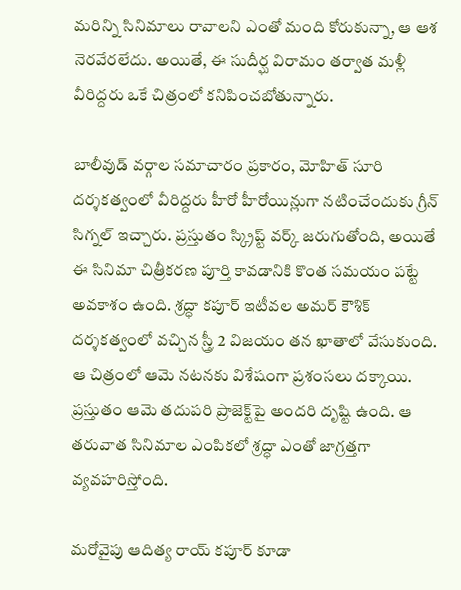మరిన్ని సినిమాలు రావాలని ఎంతో మంది కోరుకున్నా, ఆ ఆశ నెరవేరలేదు. అయితే, ఈ సుదీర్ఘ విరామం తర్వాత మళ్లీ వీరిద్దరు ఒకే చిత్రంలో కనిపించబోతున్నారు.

బాలీవుడ్ వర్గాల సమాచారం ప్రకారం, మోహిత్ సూరి దర్శకత్వంలో వీరిద్దరు హీరో హీరోయిన్లుగా నటించేందుకు గ్రీన్ సిగ్నల్ ఇచ్చారు. ప్రస్తుతం స్క్రిప్ట్ వర్క్ జరుగుతోంది, అయితే ఈ సినిమా చిత్రీకరణ పూర్తి కావడానికి కొంత సమయం పట్టే అవకాశం ఉంది. శ్రద్ధా కపూర్ ఇటీవల అమర్ కౌశిక్ దర్శకత్వంలో వచ్చిన స్త్రీ 2 విజయం తన ఖాతాలో వేసుకుంది. ఆ చిత్రంలో ఆమె నటనకు విశేషంగా ప్రశంసలు దక్కాయి. ప్రస్తుతం ఆమె తదుపరి ప్రాజెక్ట్‌పై అందరి దృష్టి ఉంది. ఆ తరువాత సినిమాల ఎంపికలో శ్రద్ధా ఎంతో జాగ్రత్తగా వ్యవహరిస్తోంది.

మరోవైపు ఆదిత్య రాయ్ కపూర్ కూడా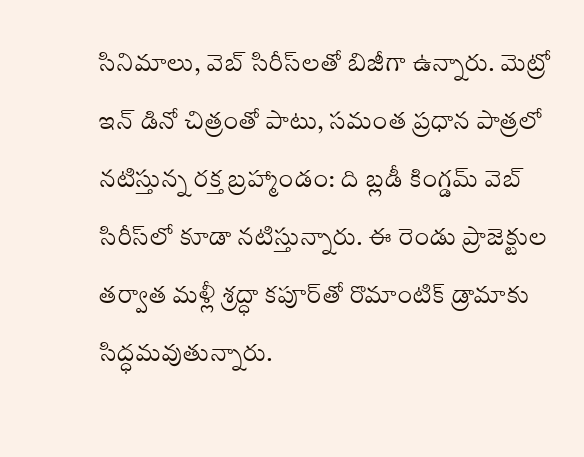సినిమాలు, వెబ్ సిరీస్‌లతో బిజీగా ఉన్నారు. మెట్రో ఇన్ డినో చిత్రంతో పాటు, సమంత ప్రధాన పాత్రలో నటిస్తున్న రక్త బ్రహ్మాండం: ది బ్లడీ కింగ్డమ్ వెబ్ సిరీస్‌లో కూడా నటిస్తున్నారు. ఈ రెండు ప్రాజెక్టుల తర్వాత మళ్లీ శ్రద్ధా కపూర్‌తో రొమాంటిక్ డ్రామాకు సిద్ధమవుతున్నారు.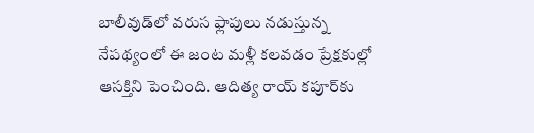బాలీవుడ్‌లో వరుస ఫ్లాపులు నడుస్తున్న నేపథ్యంలో ఈ జంట మళ్లీ కలవడం ప్రేక్షకుల్లో ఆసక్తిని పెంచింది. ఆదిత్య రాయ్ కపూర్‌కు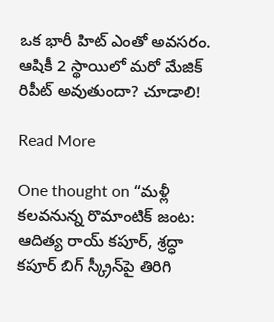ఒక భారీ హిట్ ఎంతో అవసరం. ఆషికీ 2 స్థాయిలో మరో మేజిక్ రిపీట్ అవుతుందా? చూడాలి!

Read More

One thought on “మళ్లీ కలవనున్న రొమాంటిక్ జంట: ఆదిత్య రాయ్ కపూర్, శ్రద్ధా కపూర్ బిగ్ స్క్రీన్‌పై తిరిగి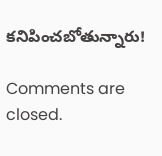కనిపించబోతున్నారు!

Comments are closed.